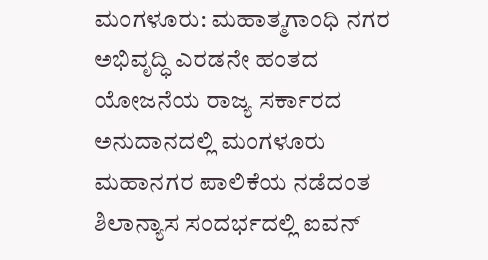ಮಂಗಳೂರು: ಮಹಾತ್ಮಗಾಂಧಿ ನಗರ ಅಭಿವೃದ್ಧಿ ಎರಡನೇ ಹಂತದ ಯೋಜನೆಯ ರಾಜ್ಯ ಸರ್ಕಾರದ ಅನುದಾನದಲ್ಲಿ ಮಂಗಳೂರು ಮಹಾನಗರ ಪಾಲಿಕೆಯ ನಡೆದಂತ ಶಿಲಾನ್ಯಾಸ ಸಂದರ್ಭದಲ್ಲಿ ಐವನ್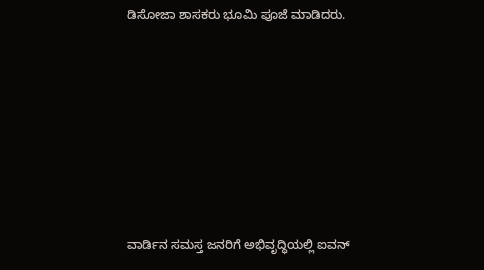ಡಿಸೋಜಾ ಶಾಸಕರು ಭೂಮಿ ಪೂಜೆ ಮಾಡಿದರು.







ವಾರ್ಡಿನ ಸಮಸ್ತ ಜನರಿಗೆ ಅಭಿವೃದ್ಧಿಯಲ್ಲಿ ಐವನ್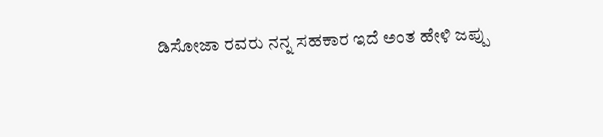ಡಿಸೋಜಾ ರವರು ನನ್ನ ಸಹಕಾರ ಇದೆ ಅಂತ ಹೇಳಿ ಜಪ್ಪು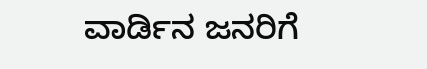ವಾರ್ಡಿನ ಜನರಿಗೆ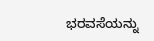ಭರವಸೆಯನ್ನು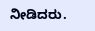ನೀಡಿದರು.